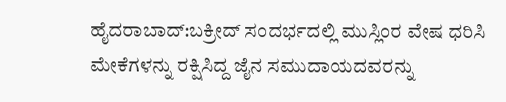ಹೈದರಾಬಾದ್:ಬಕ್ರೀದ್ ಸಂದರ್ಭದಲ್ಲಿ ಮುಸ್ಲಿಂರ ವೇಷ ಧರಿಸಿ ಮೇಕೆಗಳನ್ನು ರಕ್ಷಿಸಿದ್ದ ಜೈನ ಸಮುದಾಯದವರನ್ನು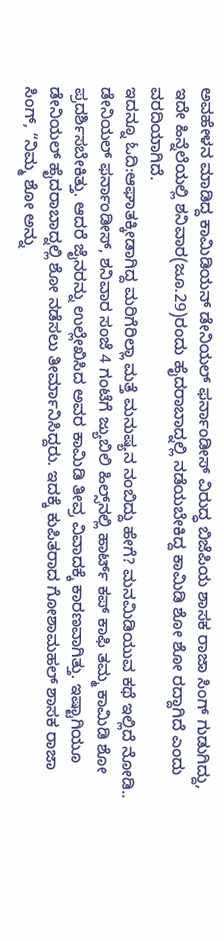ಅವಹೇಳನ ಮಾಡಿದ್ದ ಕಾಮಿಡಿಯನ್ ಡೇನಿಯಲ್ ಫರ್ನಾಂಡೀಸ್‌ ವಿರುದ್ಧ ಬಿಜೆಪಿಯ ಶಾಸಕ ರಾಜಾ ಸಿಂಗ್ ಗುಡುಗಿದ್ದು, ಇದೇ ಹಿನ್ನೆಲೆಯಲ್ಲಿ ಶನಿವಾರ(ಜೂ.29)ರಂದು ಹೈದರಾಬಾದ್ನಲ್ಲಿ ನಡೆಯಬೇಕಿದ್ದ ಕಾಮಿಡಿ ಶೋ ಶೋ ರದ್ದಾಗಿದೆ ಎಂದು ವರದಿಯಾಗಿದೆ.
ಇದನ್ನೂ ಓದಿ:ಆಘಾತಕ್ಕೀಡಾಗಿದ್ದ ಮರಿಗೆರಿಲ್ಲಾ ಮತ್ತೆ ಮನುಷ್ಯನ ನಂಬಿದ್ದು ಹೇಗೆ? ಮನಮಿಡಿಯುವ ಕಥೆ ಇಲ್ಲಿದೆ ನೋಡಿ..
ಡೇನಿಯಲ್ ಫರ್ನಾಂಡೀಸ್, ಶನಿವಾರ ಸಂಜೆ 4 ಗಂಟೆಗೆ ಜ್ಯುಬಿಲಿ ಹಿಲ್ಸ್‌ನಲ್ಲಿ ಹಾರ್ಟ್ ಕಪ್ ಕಾಫಿ ತಮ್ಮ ಕಾಮಿಡಿ ಶೋ ಪ್ರದರ್ಶಿಸಬೇಕಿತ್ತು. ಆದರೆ ಜೈನರನ್ನು ಉಲ್ಲೇಖಿಸಿದ ಅವರ ಕಾಮಿಡಿ ತೀವ್ರ ವಿವಾದಕ್ಕೆ ಕಾರಣವಾಗಿತ್ತು. ಇಷ್ಟಾಗಿಯೂ ಡೇನಿಯಲ್ ಹೈದರಾಬಾದ್ನಲ್ಲಿ ಶೋ ನಡೆಸಲು ತೀರ್ಮಾನಿಸಿದ್ದರು. ಇದಕ್ಕೆ ಕುಪಿತರಾದ ಗೋಶಾಮಹಲ್ ಶಾಸಕ ರಾಜಾ ಸಿಂಗ್, “ನಿಮ್ಮ ಶೋ ಅನ್ನು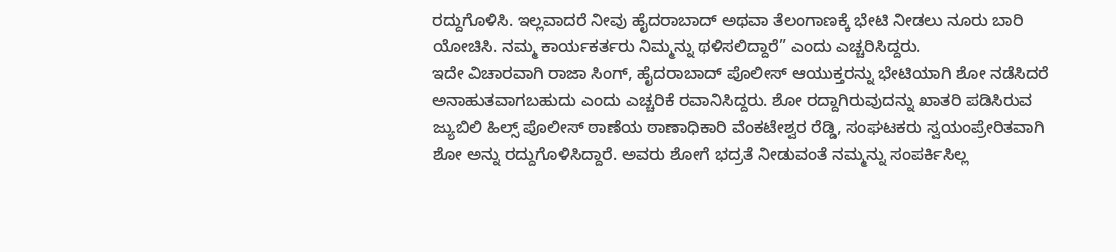ರದ್ದುಗೊಳಿಸಿ. ಇಲ್ಲವಾದರೆ ನೀವು ಹೈದರಾಬಾದ್ ಅಥವಾ ತೆಲಂಗಾಣಕ್ಕೆ ಭೇಟಿ ನೀಡಲು ನೂರು ಬಾರಿ ಯೋಚಿಸಿ. ನಮ್ಮ ಕಾರ್ಯಕರ್ತರು ನಿಮ್ಮನ್ನು ಥಳಿಸಲಿದ್ದಾರೆ” ಎಂದು ಎಚ್ಚರಿಸಿದ್ದರು.
ಇದೇ ವಿಚಾರವಾಗಿ ರಾಜಾ ಸಿಂಗ್, ಹೈದರಾಬಾದ್ ಪೊಲೀಸ್ ಆಯುಕ್ತರನ್ನು ಭೇಟಿಯಾಗಿ ಶೋ ನಡೆಸಿದರೆ ಅನಾಹುತವಾಗಬಹುದು ಎಂದು ಎಚ್ಚರಿಕೆ ರವಾನಿಸಿದ್ದರು. ಶೋ ರದ್ದಾಗಿರುವುದನ್ನು ಖಾತರಿ ಪಡಿಸಿರುವ ಜ್ಯುಬಿಲಿ ಹಿಲ್ಸ್ ಪೊಲೀಸ್ ಠಾಣೆಯ ಠಾಣಾಧಿಕಾರಿ ವೆಂಕಟೇಶ್ವರ ರೆಡ್ಡಿ, ಸಂಘಟಕರು ಸ್ವಯಂಪ್ರೇರಿತವಾಗಿ ಶೋ ಅನ್ನು ರದ್ದುಗೊಳಿಸಿದ್ದಾರೆ. ಅವರು ಶೋಗೆ ಭದ್ರತೆ ನೀಡುವಂತೆ ನಮ್ಮನ್ನು ಸಂಪರ್ಕಿಸಿಲ್ಲ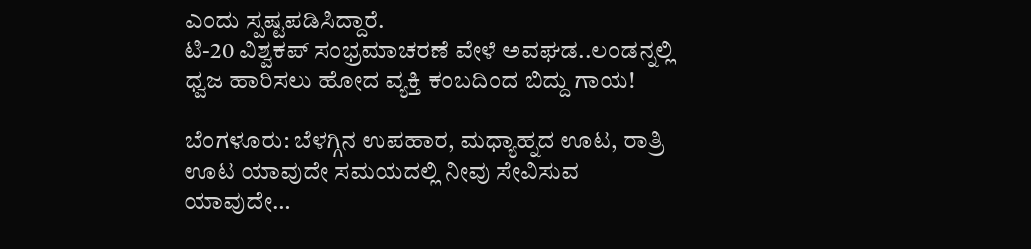ಎಂದು ಸ್ಪಷ್ಟಪಡಿಸಿದ್ದಾರೆ.
ಟಿ-20 ವಿಶ್ವಕಪ್ ಸಂಭ್ರಮಾಚರಣೆ ವೇಳೆ ಅವಘಡ..ಲಂಡನ್ನಲ್ಲಿ ಧ್ವಜ ಹಾರಿಸಲು ಹೋದ ವ್ಯಕ್ತಿ ಕಂಬದಿಂದ ಬಿದ್ದು ಗಾಯ!

ಬೆಂಗಳೂರು: ಬೆಳಗ್ಗಿನ ಉಪಹಾರ, ಮಧ್ಯಾಹ್ನದ ಊಟ, ರಾತ್ರಿ ಊಟ ಯಾವುದೇ ಸಮಯದಲ್ಲಿ ನೀವು ಸೇವಿಸುವ ಯಾವುದೇ…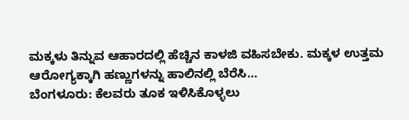ಮಕ್ಕಳು ತಿನ್ನುವ ಆಹಾರದಲ್ಲಿ ಹೆಚ್ಚಿನ ಕಾಳಜಿ ವಹಿಸಬೇಕು. ಮಕ್ಕಳ ಉತ್ತಮ ಆರೋಗ್ಯಕ್ಕಾಗಿ ಹಣ್ಣುಗಳನ್ನು ಹಾಲಿನಲ್ಲಿ ಬೆರೆಸಿ…
ಬೆಂಗಳೂರು: ಕೆಲವರು ತೂಕ ಇಳಿಸಿಕೊಳ್ಳಲು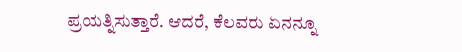ಪ್ರಯತ್ನಿಸುತ್ತಾರೆ. ಆದರೆ, ಕೆಲವರು ಏನನ್ನೂ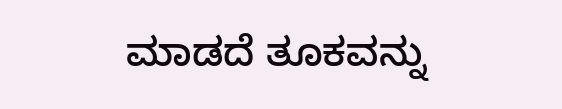ಮಾಡದೆ ತೂಕವನ್ನು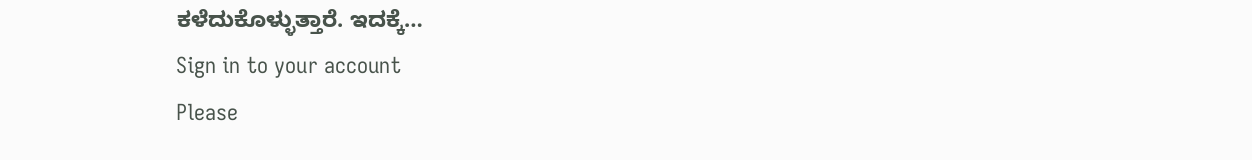ಕಳೆದುಕೊಳ್ಳುತ್ತಾರೆ. ಇದಕ್ಕೆ…
Sign in to your account
Please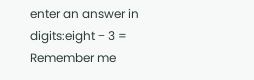enter an answer in digits:eight − 3 =
Remember me